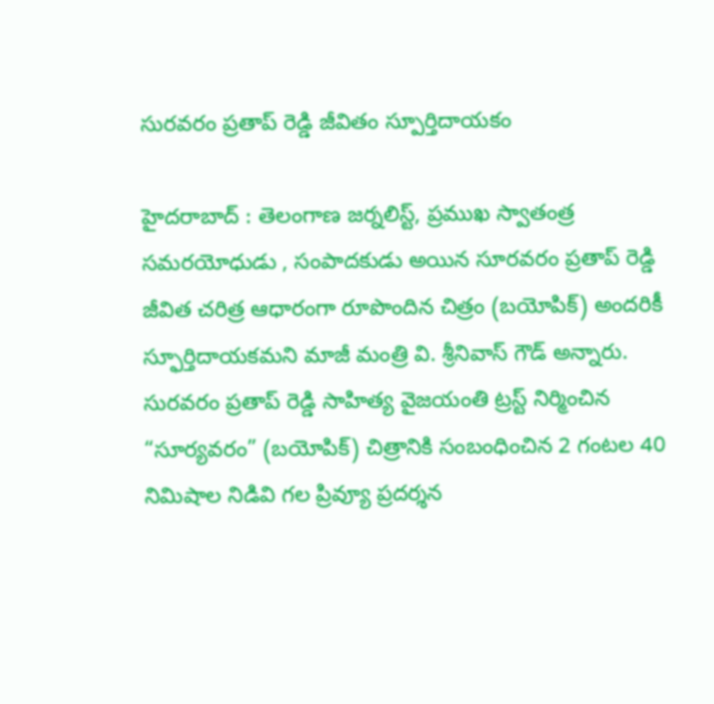సురవరం ప్రతాప్ రెడ్డి జీవితం స్పూర్తిదాయకం

హైదరాబాద్ : తెలంగాణ జర్నలిస్ట్, ప్రముఖ స్వాతంత్ర సమరయోధుడు , సంపాదకుడు అయిన సూరవరం ప్రతాప్ రెడ్డి జీవిత చరిత్ర ఆధారంగా రూపొందిన చిత్రం (బయోపిక్) అందరికీ స్ఫూర్తిదాయకమని మాజీ మంత్రి వి. శ్రీనివాస్ గౌడ్ అన్నారు. సురవరం ప్రతాప్ రెడ్డి సాహిత్య వైజయంతి ట్రస్ట్ నిర్మించిన “సూర్యవరం” (బయోపిక్) చిత్రానికి సంబంధించిన 2 గంటల 40 నిమిషాల నిడివి గల ప్రివ్యూ ప్రదర్శన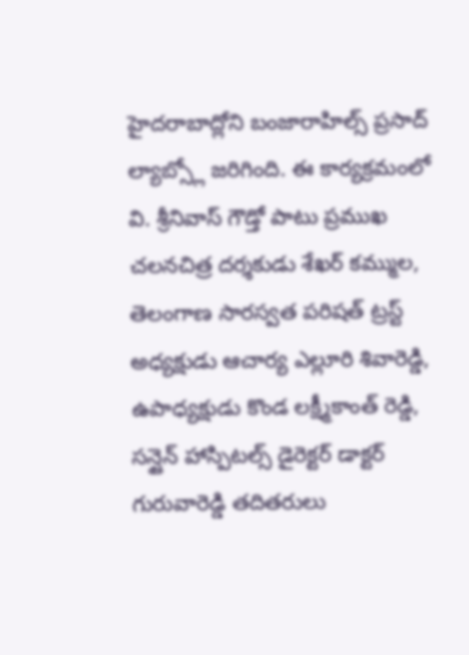హైదరాబాద్లోని బంజారాహిల్స్ ప్రసాద్ ల్యాబ్స్లో జరిగింది. ఈ కార్యక్రమంలో వి. శ్రీనివాస్ గౌడ్తో పాటు ప్రముఖ చలనచిత్ర దర్శకుడు శేఖర్ కమ్ముల, తెలంగాణ సారస్వత పరిషత్ ట్రస్ట్ అధ్యక్షుడు ఆచార్య ఎల్లూరి శివారెడ్డి, ఉపాధ్యక్షుడు కొండ లక్ష్మీకాంత్ రెడ్డి, సన్షైన్ హాస్పిటల్స్ డైరెక్టర్ డాక్టర్ గురువారెడ్డి తదితరులు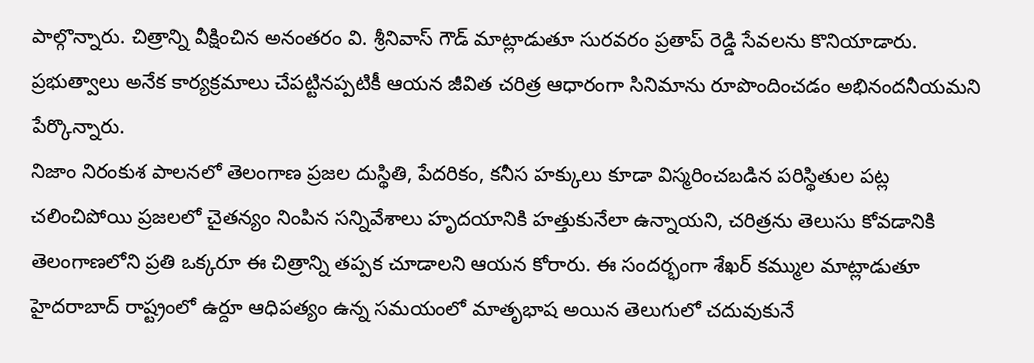పాల్గొన్నారు. చిత్రాన్ని వీక్షించిన అనంతరం వి. శ్రీనివాస్ గౌడ్ మాట్లాడుతూ సురవరం ప్రతాప్ రెడ్డి సేవలను కొనియాడారు. ప్రభుత్వాలు అనేక కార్యక్రమాలు చేపట్టినప్పటికీ ఆయన జీవిత చరిత్ర ఆధారంగా సినిమాను రూపొందించడం అభినందనీయమని పేర్కొన్నారు.
నిజాం నిరంకుశ పాలనలో తెలంగాణ ప్రజల దుస్థితి, పేదరికం, కనీస హక్కులు కూడా విస్మరించబడిన పరిస్థితుల పట్ల చలించిపోయి ప్రజలలో చైతన్యం నింపిన సన్నివేశాలు హృదయానికి హత్తుకునేలా ఉన్నాయని, చరిత్రను తెలుసు కోవడానికి తెలంగాణలోని ప్రతి ఒక్కరూ ఈ చిత్రాన్ని తప్పక చూడాలని ఆయన కోరారు. ఈ సందర్భంగా శేఖర్ కమ్ముల మాట్లాడుతూ హైదరాబాద్ రాష్ట్రంలో ఉర్దూ ఆధిపత్యం ఉన్న సమయంలో మాతృభాష అయిన తెలుగులో చదువుకునే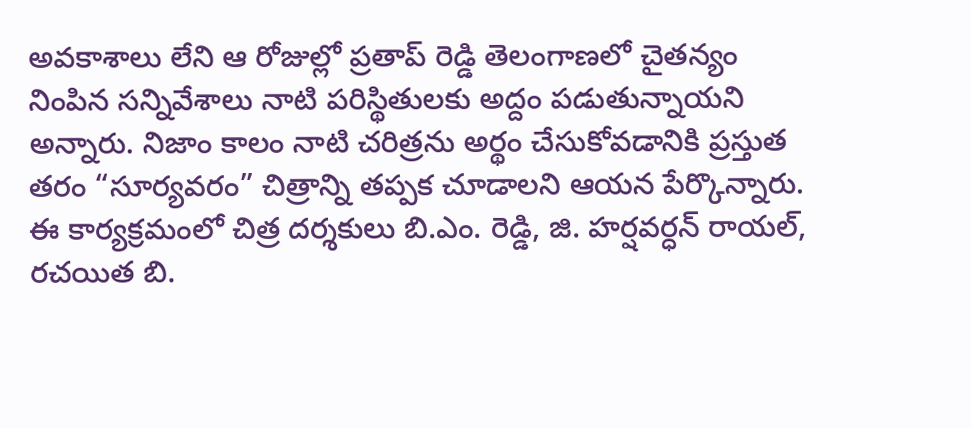అవకాశాలు లేని ఆ రోజుల్లో ప్రతాప్ రెడ్డి తెలంగాణలో చైతన్యం నింపిన సన్నివేశాలు నాటి పరిస్థితులకు అద్దం పడుతున్నాయని అన్నారు. నిజాం కాలం నాటి చరిత్రను అర్థం చేసుకోవడానికి ప్రస్తుత తరం “సూర్యవరం” చిత్రాన్ని తప్పక చూడాలని ఆయన పేర్కొన్నారు. ఈ కార్యక్రమంలో చిత్ర దర్శకులు బి.ఎం. రెడ్డి, జి. హర్షవర్ధన్ రాయల్, రచయిత బి.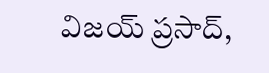విజయ్ ప్రసాద్,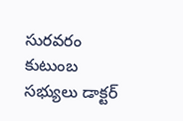సురవరం కుటుంబ సభ్యులు డాక్టర్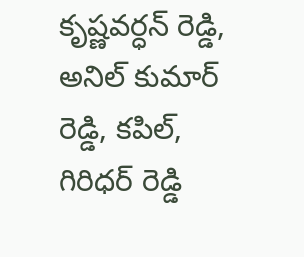కృష్ణవర్ధన్ రెడ్డి, అనిల్ కుమార్ రెడ్డి, కపిల్, గిరిధర్ రెడ్డి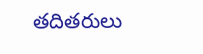తదితరులు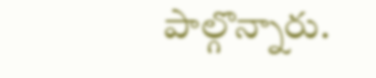పాల్గొన్నారు.